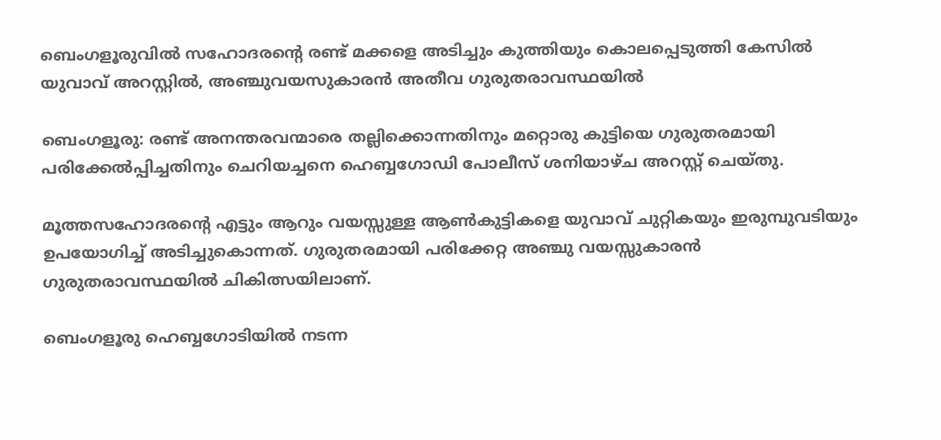ബെംഗളൂരുവിൽ സഹോദരന്റെ രണ്ട് മക്കളെ അടിച്ചും കുത്തിയും കൊലപ്പെടുത്തി കേസിൽ യുവാവ് അറസ്റ്റിൽ, അഞ്ചുവയസുകാരൻ അതീവ ഗുരുതരാവസ്ഥയിൽ

ബെംഗളൂരു: രണ്ട് അനന്തരവന്മാരെ തല്ലിക്കൊന്നതിനും മറ്റൊരു കുട്ടിയെ ഗുരുതരമായി പരിക്കേൽപ്പിച്ചതിനും ചെറിയച്ചനെ ഹെബ്ബഗോഡി പോലീസ് ശനിയാഴ്ച അറസ്റ്റ് ചെയ്തു.

മൂത്തസഹോദരന്റെ എട്ടും ആറും വയസ്സുള്ള ആൺകുട്ടികളെ യുവാവ് ചുറ്റികയും ഇരുമ്പുവടിയും ഉപയോഗിച്ച് അടിച്ചുകൊന്നത്. ഗുരുതരമായി പരിക്കേറ്റ അഞ്ചു വയസ്സുകാരൻ ഗുരുതരാവസ്ഥയിൽ ചികിത്സയിലാണ്.

ബെംഗളൂരു ഹെബ്ബഗോടിയിൽ നടന്ന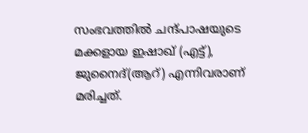സംഭവത്തിൽ ചന്ദ്പാഷയുടെ മക്കളായ ഇഷാഖ് (എട്ട്), ജുനൈദ്(ആറ്‌) എന്നിവരാണ് മരിച്ചത്.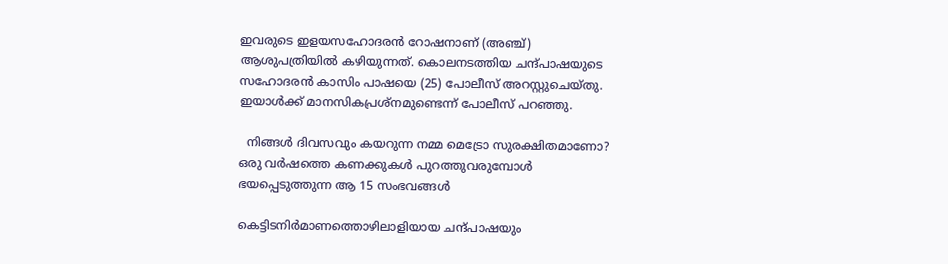ഇവരുടെ ഇളയസഹോദരൻ റോഷനാണ് (അഞ്ച്) ആശുപത്രിയിൽ കഴിയുന്നത്. കൊലനടത്തിയ ചന്ദ്‌പാഷയുടെ സഹോദരൻ കാസിം പാഷയെ (25) പോലീസ് അറസ്റ്റുചെയ്തു. ഇയാൾക്ക്‌ മാനസികപ്രശ്നമുണ്ടെന്ന് പോലീസ് പറഞ്ഞു.

  നിങ്ങൾ ദിവസവും കയറുന്ന നമ്മ മെട്രോ സുരക്ഷിതമാണോ? ഒരു വർഷത്തെ കണക്കുകൾ പുറത്തുവരുമ്പോൾ ഭയപ്പെടുത്തുന്ന ആ 15 സംഭവങ്ങൾ

കെട്ടിടനിർമാണത്തൊഴിലാളിയായ ചന്ദ്‌പാഷയും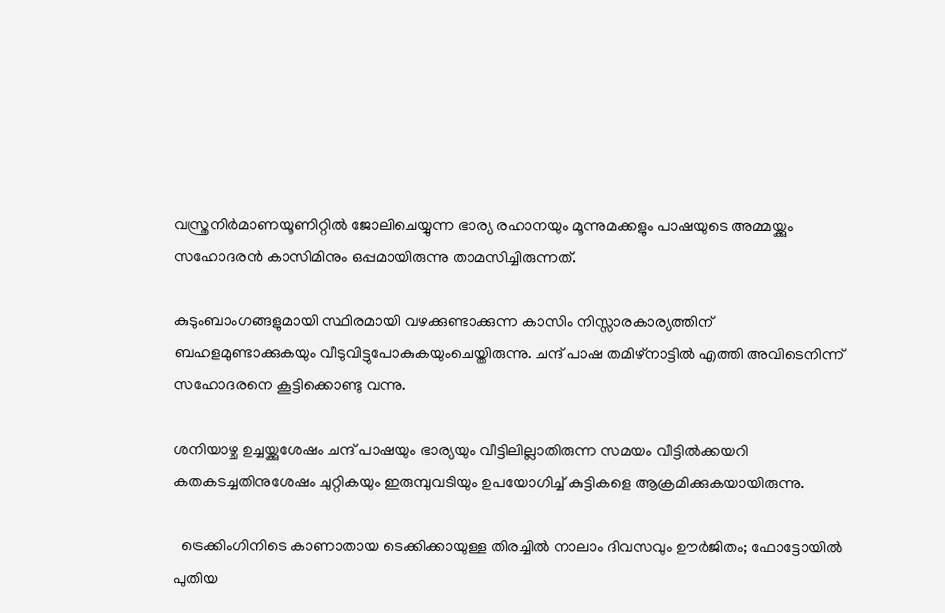വസ്ത്രനിർമാണയൂണിറ്റിൽ ജോലിചെയ്യുന്ന ഭാര്യ രഹാനയും മൂന്നുമക്കളും പാഷയുടെ അമ്മയ്ക്കും സഹോദരൻ കാസിമിനും ഒപ്പമായിരുന്നു താമസിച്ചിരുന്നത്.

കുടുംബാംഗങ്ങളുമായി സ്ഥിരമായി വഴക്കുണ്ടാക്കുന്ന കാസിം നിസ്സാരകാര്യത്തിന് ബഹളമുണ്ടാക്കുകയും വീടുവിട്ടുപോകുകയുംചെയ്തിരുന്നു. ചന്ദ് പാഷ തമിഴ്‌നാട്ടിൽ എത്തി അവിടെനിന്ന് സഹോദരനെ കൂട്ടിക്കൊണ്ടു വന്നു.

ശനിയാഴ്ച ഉച്ചയ്ക്കുശേഷം ചന്ദ് പാഷയും ഭാര്യയും വീട്ടിലില്ലാതിരുന്ന സമയം വീട്ടിൽക്കയറി കതകടച്ചതിനുശേഷം ചുറ്റികയും ഇരുമ്പുവടിയും ഉപയോഗിച്ച്‌ കുട്ടികളെ ആക്രമിക്കുകയായിരുന്നു.

  ട്രെക്കിംഗിനിടെ കാണാതായ ടെക്കിക്കായുള്ള തിരച്ചിൽ നാലാം ദിവസവും ഊർജിതം; ഫോട്ടോയിൽ പുതിയ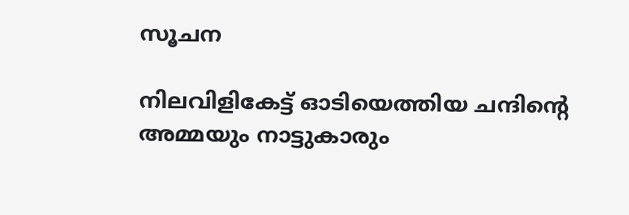സൂചന

നിലവിളികേട്ട് ഓടിയെത്തിയ ചന്ദിന്റെ അമ്മയും നാട്ടുകാരും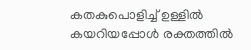കതകുപൊളിച്ച് ഉള്ളിൽ കയറിയപ്പോൾ രക്തത്തിൽ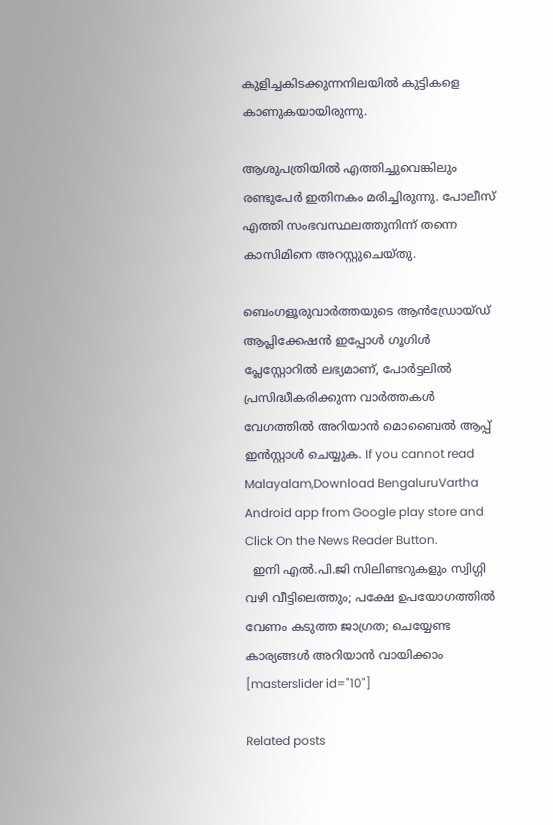കുളിച്ചകിടക്കുന്നനിലയിൽ കുട്ടികളെ കാണുകയായിരുന്നു.

ആശുപത്രിയിൽ എത്തിച്ചുവെങ്കിലും രണ്ടുപേർ ഇതിനകം മരിച്ചിരുന്നു. പോലീസ് എത്തി സംഭവസ്ഥലത്തുനിന്ന് തന്നെ കാസിമിനെ അറസ്റ്റുചെയ്തു.

ബെംഗളൂരുവാർത്തയുടെ ആൻഡ്രോയ്ഡ് ആപ്ലിക്കേഷൻ ഇപ്പോൾ ഗൂഗിൾ പ്ലേസ്റ്റോറിൽ ലഭ്യമാണ്, പോർട്ടലിൽ പ്രസിദ്ധീകരിക്കുന്ന വാർത്തകൾ വേഗത്തിൽ അറിയാൻ മൊബൈൽ ആപ്പ് ഇൻസ്റ്റാൾ ചെയ്യുക. If you cannot read Malayalam,Download BengaluruVartha Android app from Google play store and Click On the News Reader Button.
  ഇനി എൽ.പി.ജി സിലിണ്ടറുകളും സ്വിഗ്ഗി വഴി വീട്ടിലെത്തും; പക്ഷേ ഉപയോഗത്തിൽ വേണം കടുത്ത ജാഗ്രത; ചെയ്യേണ്ട കാര്യങ്ങൾ അറിയാൻ വായിക്കാം
[masterslider id="10"]

Related posts